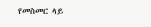የመስመር ላይ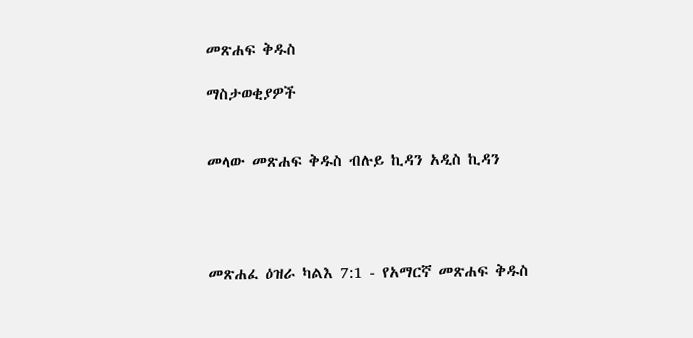መጽሐፍ ቅዱስ

ማስታወቂያዎች


መላው መጽሐፍ ቅዱስ ብሉይ ኪዳን አዲስ ኪዳን




መጽሐፈ ዕዝራ ካልእ 7:1 - የአማርኛ መጽሐፍ ቅዱስ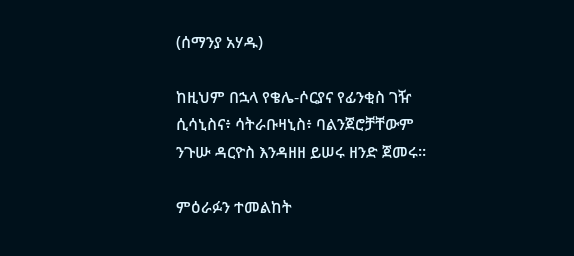(ሰማንያ አሃዱ)

ከዚህም በኋላ የቄሌ-ሶርያና የፊንቂስ ገዥ ሲሳኒስና፥ ሳትራቡዛኒስ፥ ባልንጀሮቻቸውም ንጉሡ ዳርዮስ እንዳዘዘ ይሠሩ ዘንድ ጀመሩ።

ምዕራፉን ተመልከት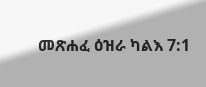መጽሐፈ ዕዝራ ካልእ 7:1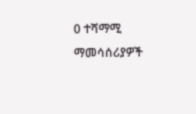0 ተሻማሚ ማመሳሰሪያዎች